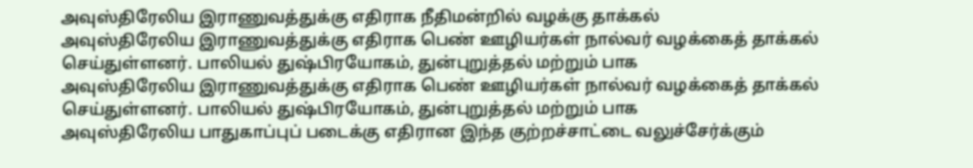அவுஸ்திரேலிய இராணுவத்துக்கு எதிராக நீதிமன்றில் வழக்கு தாக்கல்
அவுஸ்திரேலிய இராணுவத்துக்கு எதிராக பெண் ஊழியர்கள் நால்வர் வழக்கைத் தாக்கல் செய்துள்ளனர். பாலியல் துஷ்பிரயோகம், துன்புறுத்தல் மற்றும் பாக
அவுஸ்திரேலிய இராணுவத்துக்கு எதிராக பெண் ஊழியர்கள் நால்வர் வழக்கைத் தாக்கல் செய்துள்ளனர். பாலியல் துஷ்பிரயோகம், துன்புறுத்தல் மற்றும் பாக
அவுஸ்திரேலிய பாதுகாப்புப் படைக்கு எதிரான இந்த குற்றச்சாட்டை வலுச்சேர்க்கும்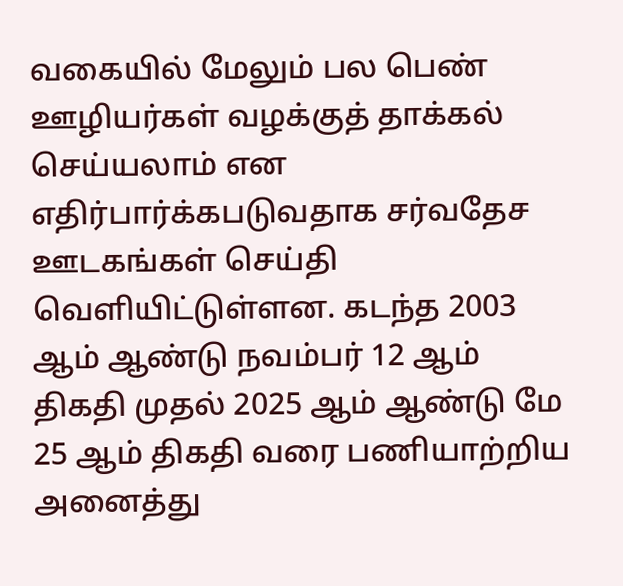வகையில் மேலும் பல பெண் ஊழியர்கள் வழக்குத் தாக்கல் செய்யலாம் என எதிர்பார்க்கபடுவதாக சர்வதேச ஊடகங்கள் செய்தி வெளியிட்டுள்ளன. கடந்த 2003 ஆம் ஆண்டு நவம்பர் 12 ஆம் திகதி முதல் 2025 ஆம் ஆண்டு மே 25 ஆம் திகதி வரை பணியாற்றிய அனைத்து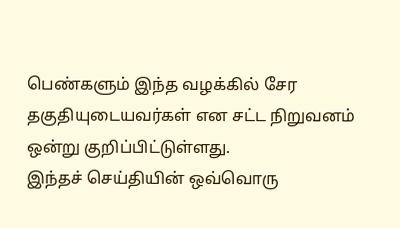பெண்களும் இந்த வழக்கில் சேர தகுதியுடையவர்கள் என சட்ட நிறுவனம் ஒன்று குறிப்பிட்டுள்ளது.
இந்தச் செய்தியின் ஒவ்வொரு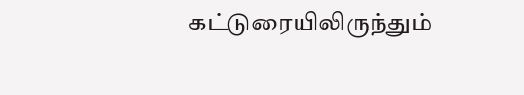கட்டுரையிலிருந்தும்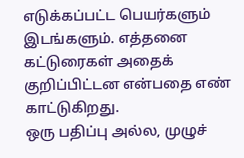எடுக்கப்பட்ட பெயர்களும் இடங்களும். எத்தனை கட்டுரைகள் அதைக் குறிப்பிட்டன என்பதை எண் காட்டுகிறது.
ஒரு பதிப்பு அல்ல, முழுச்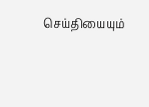செய்தியையும்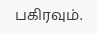பகிரவும்.